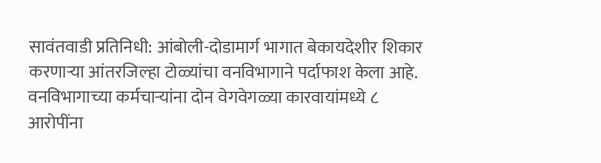सावंतवाडी प्रतिनिधी: आंबोली-दोडामार्ग भागात बेकायदेशीर शिकार करणाऱ्या आंतरजिल्हा टोळ्यांचा वनविभागाने पर्दाफाश केला आहे. वनविभागाच्या कर्मचाऱ्यांना दोन वेगवेगळ्या कारवायांमध्ये ८ आरोपींना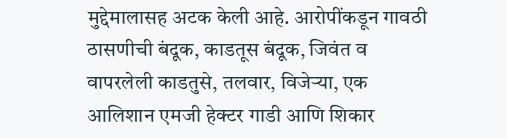मुद्देमालासह अटक केली आहे. आरोपींकडून गावठी ठासणीची बंदूक, काडतूस बंदूक, जिवंत व वापरलेली काडतुसे, तलवार, विजेऱ्या, एक आलिशान एमजी हेक्टर गाडी आणि शिकार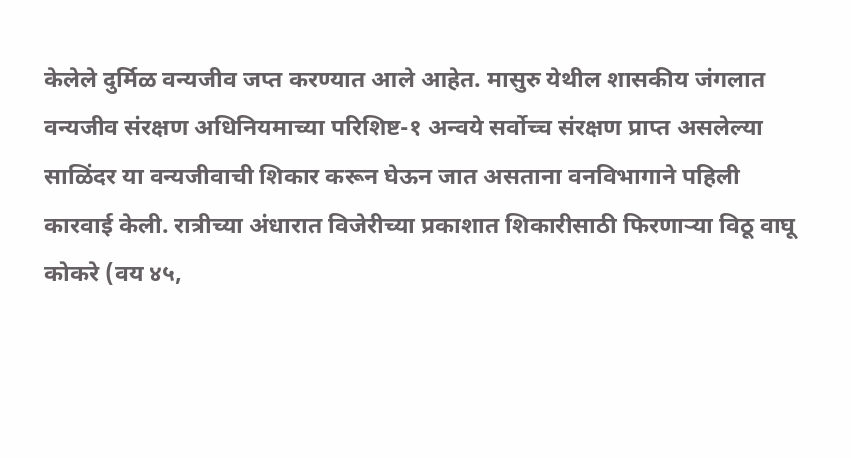केलेले दुर्मिळ वन्यजीव जप्त करण्यात आले आहेत. मासुरु येथील शासकीय जंगलात वन्यजीव संरक्षण अधिनियमाच्या परिशिष्ट-१ अन्वये सर्वोच्च संरक्षण प्राप्त असलेल्या साळिंदर या वन्यजीवाची शिकार करून घेऊन जात असताना वनविभागाने पहिली कारवाई केली. रात्रीच्या अंधारात विजेरीच्या प्रकाशात शिकारीसाठी फिरणाऱ्या विठू वाघू कोकरे (वय ४५,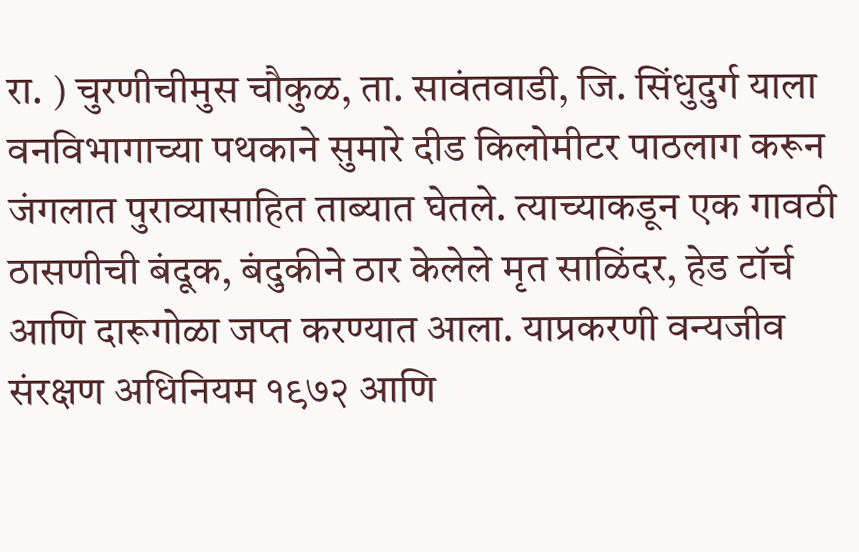रा. ) चुरणीचीमुस चौकुळ, ता. सावंतवाडी, जि. सिंधुदुर्ग याला वनविभागाच्या पथकाने सुमारे दीड किलोमीटर पाठलाग करून जंगलात पुराव्यासाहित ताब्यात घेतले. त्याच्याकडून एक गावठी ठासणीची बंदूक, बंदुकीने ठार केलेले मृत साळिंदर, हेड टॉर्च आणि दारूगोळा जप्त करण्यात आला. याप्रकरणी वन्यजीव संरक्षण अधिनियम १९७२ आणि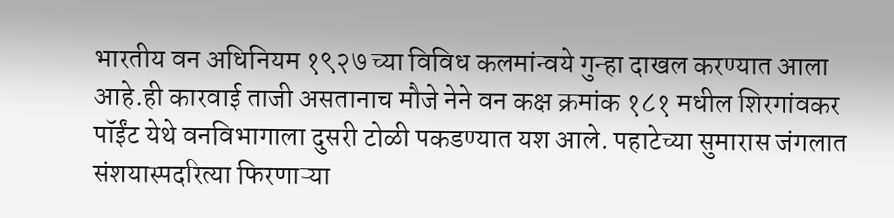भारतीय वन अधिनियम १९२७ च्या विविध कलमांन्वये गुन्हा दाखल करण्यात आला आहे.ही कारवाई ताजी असतानाच मौजे नेने वन कक्ष क्रमांक १८१ मधील शिरगांवकर पॉईंट येथे वनविभागाला दुसरी टोळी पकडण्यात यश आले. पहाटेच्या सुमारास जंगलात संशयास्पदरित्या फिरणाऱ्या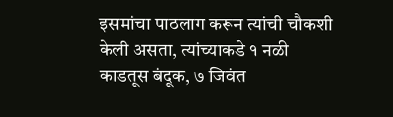इसमांचा पाठलाग करून त्यांची चौकशी केली असता, त्यांच्याकडे १ नळी काडतूस बंदूक, ७ जिवंत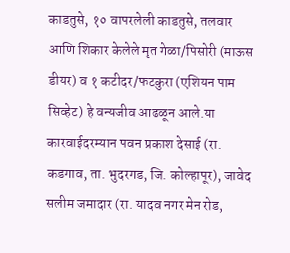काडतुसे, १० वापरलेली काडतुसे, तलवार आणि शिकार केलेले मृत गेळा/पिसोरी (माऊस डीयर) व १ कटीदर/फटकुरा (एशियन पाम सिव्हेट) हे वन्यजीव आढळून आले.या कारवाईदरम्यान पवन प्रकाश देसाई (रा. कडगाव, ता. भुदरगड, जि. कोल्हापूर), जावेद सलीम जमादार (रा. यादव नगर मेन रोड,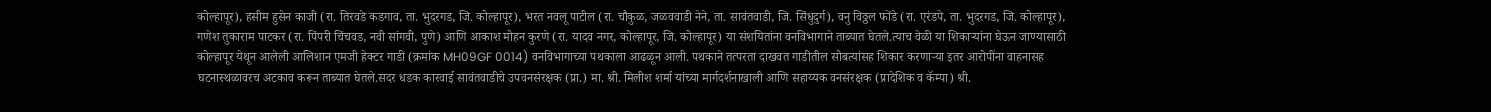कोल्हापूर), हसीम हुसेन काजी (रा. तिरवडे कडगाव, ता. भुदरगड, जि. कोल्हापूर), भरत नवलू पाटील (रा. चौकुळ, जळववाडी नेने, ता. सावंतवाडी, जि. सिंधुदुर्ग), वनु विठ्ठल फोंडे (रा. एरंडपे, ता. भुदरगड, जि. कोल्हापूर), गणेश तुकाराम पाटकर (रा. पिंपरी चिंचवड, नवी सांगवी, पुणे) आणि आकाश मोहन कुरणे (रा. यादव नगर, कोल्हापूर, जि. कोल्हापूर) या संशयितांना वनविभागाने ताब्यात घेतले.त्याच वेळी या शिकाऱ्यांना घेऊन जाण्यासाठी कोल्हापूर येथून आलेली आलिशान एमजी हेक्टर गाडी (क्रमांक MH09GF 0014) वनविभागाच्या पथकाला आढळून आली. पथकाने तत्परता दाखवत गाडीतील सोबत्यांसह शिकार करणाऱ्या इतर आरोपींना वाहनासह घटनास्थळावरच अटकाव करून ताब्यात घेतले.सदर धडक कारवाई सावंतवाडीचे उपवनसंरक्षक (प्रा.) मा. श्री. मिलीश शर्मा यांच्या मार्गदर्शनाखाली आणि सहाय्यक वनसंरक्षक (प्रादेशिक व कॅम्पा) श्री.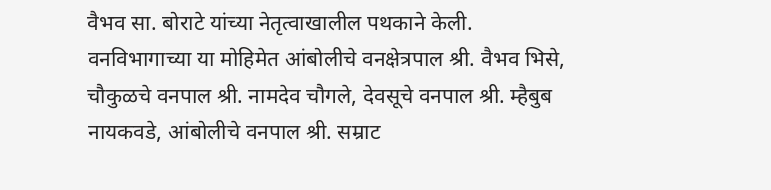वैभव सा. बोराटे यांच्या नेतृत्वाखालील पथकाने केली.
वनविभागाच्या या मोहिमेत आंबोलीचे वनक्षेत्रपाल श्री. वैभव भिसे, चौकुळचे वनपाल श्री. नामदेव चौगले, देवसूचे वनपाल श्री. म्हैबुब नायकवडे, आंबोलीचे वनपाल श्री. सम्राट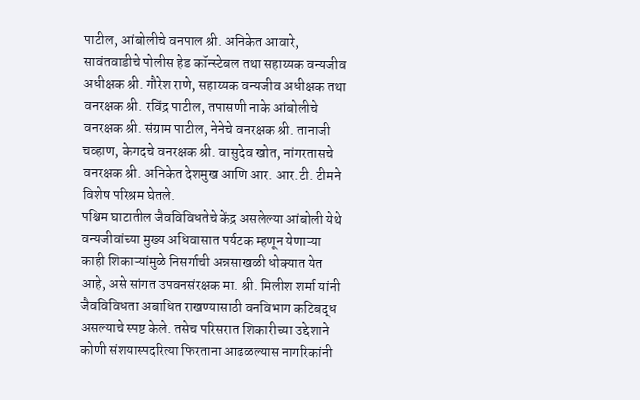पाटील, आंबोलीचे वनपाल श्री. अनिकेत आवारे, सावंतवाडीचे पोलीस हेड कॉन्स्टेबल तथा सहाय्यक वन्यजीव अधीक्षक श्री. गौरेश राणे, सहाय्यक वन्यजीव अधीक्षक तथा वनरक्षक श्री. रविंद्र पाटील, तपासणी नाके आंबोलीचे वनरक्षक श्री. संग्राम पाटील, नेनेचे वनरक्षक श्री. तानाजी चव्हाण, केगदचे वनरक्षक श्री. वासुदेव खोत, नांगरतासचे वनरक्षक श्री. अनिकेत देशमुख आणि आर. आर.टी. टीमने विशेष परिश्रम घेतले.
पश्चिम घाटातील जैवविविधतेचे केंद्र असलेल्या आंबोली येथे वन्यजीवांच्या मुख्य अधिवासात पर्यटक म्हणून येणाऱ्या काही शिकाऱ्यांमुळे निसर्गाची अन्नसाखळी धोक्यात येत आहे, असे सांगत उपवनसंरक्षक मा. श्री. मिलीश शर्मा यांनी जैवविविधता अबाधित राखण्यासाठी वनविभाग कटिबद्ध असल्याचे स्पष्ट केले. तसेच परिसरात शिकारीच्या उद्देशाने कोणी संशयास्पदरित्या फिरताना आढळल्यास नागरिकांनी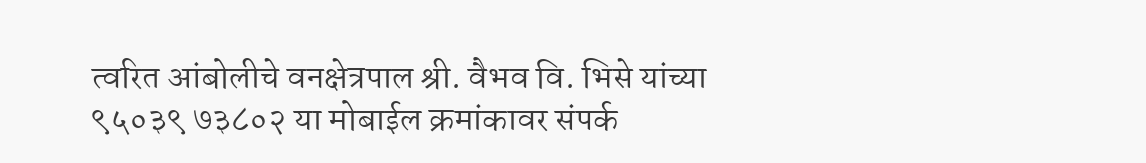त्वरित आंबोलीचे वनक्षेत्रपाल श्री. वैभव वि. भिसे यांच्या ९५०३९ ७३८०२ या मोबाईल क्रमांकावर संपर्क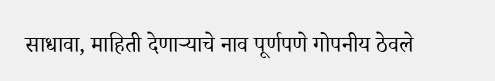साधावा, माहिती देणाऱ्याचे नाव पूर्णपणे गोपनीय ठेवले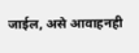जाईल, असे आवाहनही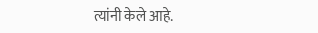त्यांनी केले आहे.